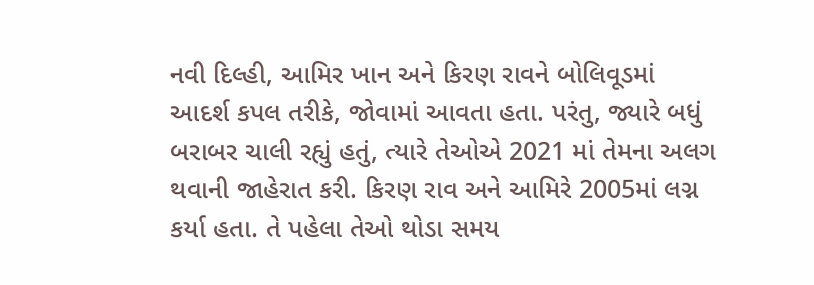નવી દિલ્હી, આમિર ખાન અને કિરણ રાવને બોલિવૂડમાં આદર્શ કપલ તરીકે, જોવામાં આવતા હતા. પરંતુ, જ્યારે બધું બરાબર ચાલી રહ્યું હતું, ત્યારે તેઓએ 2021 માં તેમના અલગ થવાની જાહેરાત કરી. કિરણ રાવ અને આમિરે 2005માં લગ્ન કર્યા હતા. તે પહેલા તેઓ થોડા સમય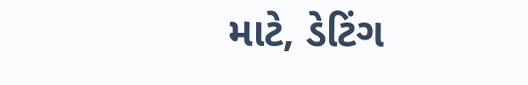માટે, ડેટિંગ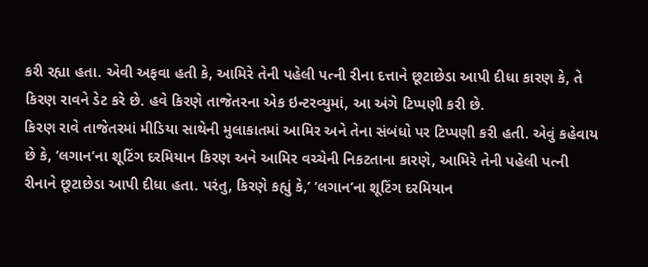કરી રહ્યા હતા. એવી અફવા હતી કે, આમિરે તેની પહેલી પત્ની રીના દત્તાને છૂટાછેડા આપી દીધા કારણ કે, તે કિરણ રાવને ડેટ કરે છે. હવે કિરણે તાજેતરના એક ઇન્ટરવ્યુમાં, આ અંગે ટિપ્પણી કરી છે.
કિરણ રાવે તાજેતરમાં મીડિયા સાથેની મુલાકાતમાં આમિર અને તેના સંબંધો પર ટિપ્પણી કરી હતી. એવું કહેવાય છે કે, ‘લગાન’ના શૂટિંગ દરમિયાન કિરણ અને આમિર વચ્ચેની નિકટતાના કારણે, આમિરે તેની પહેલી પત્ની રીનાને છૂટાછેડા આપી દીધા હતા. પરંતુ, કિરણે કહ્યું કે,’ ‘લગાન’ના શૂટિંગ દરમિયાન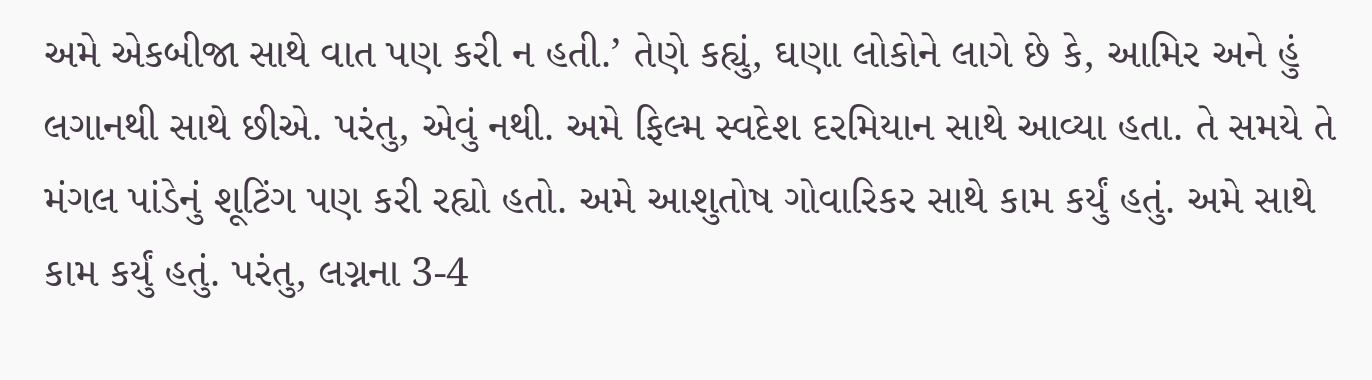અમે એકબીજા સાથે વાત પણ કરી ન હતી.’ તેણે કહ્યું, ઘણા લોકોને લાગે છે કે, આમિર અને હું લગાનથી સાથે છીએ. પરંતુ, એવું નથી. અમે ફિલ્મ સ્વદેશ દરમિયાન સાથે આવ્યા હતા. તે સમયે તે મંગલ પાંડેનું શૂટિંગ પણ કરી રહ્યો હતો. અમે આશુતોષ ગોવારિકર સાથે કામ કર્યું હતું. અમે સાથે કામ કર્યું હતું. પરંતુ, લગ્નના 3-4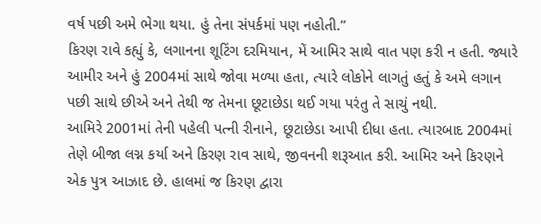વર્ષ પછી અમે ભેગા થયા. હું તેના સંપર્કમાં પણ નહોતી.”
કિરણ રાવે કહ્યું કે, લગાનના શૂટિંગ દરમિયાન, મેં આમિર સાથે વાત પણ કરી ન હતી. જ્યારે આમીર અને હું 2004માં સાથે જોવા મળ્યા હતા, ત્યારે લોકોને લાગતું હતું કે અમે લગાન પછી સાથે છીએ અને તેથી જ તેમના છૂટાછેડા થઈ ગયા પરંતુ તે સાચું નથી.
આમિરે 2001માં તેની પહેલી પત્ની રીનાને, છૂટાછેડા આપી દીધા હતા. ત્યારબાદ 2004માં તેણે બીજા લગ્ન કર્યા અને કિરણ રાવ સાથે, જીવનની શરૂઆત કરી. આમિર અને કિરણને એક પુત્ર આઝાદ છે. હાલમાં જ કિરણ દ્વારા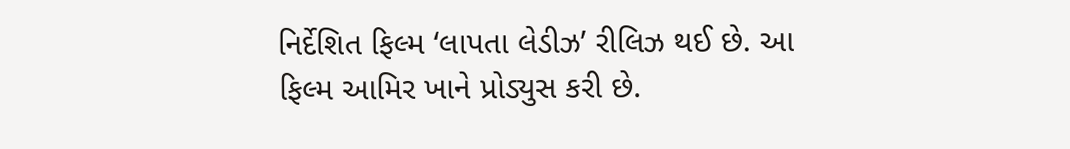નિર્દેશિત ફિલ્મ ‘લાપતા લેડીઝ’ રીલિઝ થઈ છે. આ ફિલ્મ આમિર ખાને પ્રોડ્યુસ કરી છે.